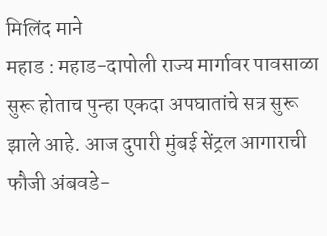मिलिंद माने
महाड : महाड-दापोली राज्य मार्गावर पावसाळा सुरू होताच पुन्हा एकदा अपघातांचे सत्र सुरू झाले आहे. आज दुपारी मुंबई सेंट्रल आगाराची फौजी अंबवडे-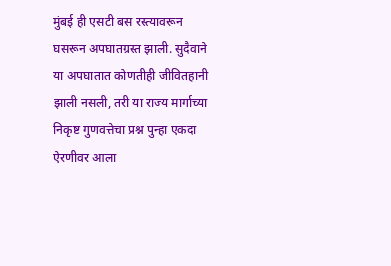मुंबई ही एसटी बस रस्त्यावरून घसरून अपघातग्रस्त झाली. सुदैवाने या अपघातात कोणतीही जीवितहानी झाली नसली, तरी या राज्य मार्गाच्या निकृष्ट गुणवत्तेचा प्रश्न पुन्हा एकदा ऐरणीवर आला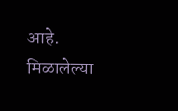आहे.
मिळालेल्या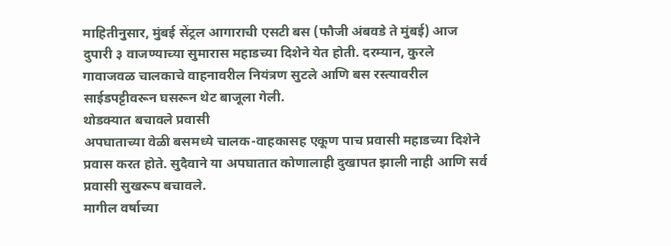माहितीनुसार, मुंबई सेंट्रल आगाराची एसटी बस (फौजी अंबवडे ते मुंबई) आज दुपारी ३ वाजण्याच्या सुमारास महाडच्या दिशेने येत होती. दरम्यान, कुरले गावाजवळ चालकाचे वाहनावरील नियंत्रण सुटले आणि बस रस्त्यावरील साईडपट्टीवरून घसरून थेट बाजूला गेली.
थोडक्यात बचावले प्रवासी
अपघाताच्या वेळी बसमध्ये चालक-वाहकासह एकूण पाच प्रवासी महाडच्या दिशेने प्रवास करत होते. सुदैवाने या अपघातात कोणालाही दुखापत झाली नाही आणि सर्व प्रवासी सुखरूप बचावले.
मागील वर्षाच्या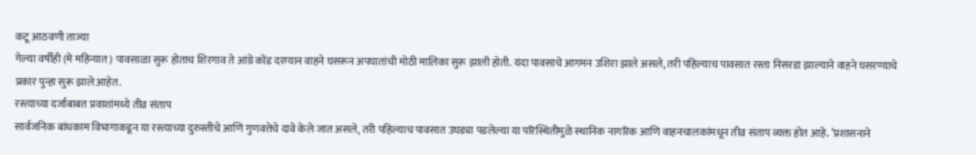कटू आठवणी ताज्या
गेल्या वर्षीही (मे महिन्यात) पावसाळा सुरू होताच शिरगाव ते आंग्रे कोंड दरम्यान वाहने घसरून अपघातांची मोठी मालिका सुरू झाली होती. यंदा पावसाचे आगमन उशिरा झाले असले, तरी पहिल्याच पावसात रस्ता निसरडा झाल्याने वाहने घसरण्याचे प्रकार पुन्हा सुरू झाले आहेत.
रस्त्याच्या दर्जाबाबत प्रवाशांमध्ये तीव्र संताप
सार्वजनिक बांधकाम विभागाकडून या रस्त्याच्या दुरुस्तीचे आणि गुणवत्तेचे दावे केले जात असले, तरी पहिल्याच पावसात उघड्या पडलेल्या या परिस्थितीमुळे स्थानिक नागरिक आणि वाहनचालकांमधून तीव्र संताप व्यक्त होत आहे. ‘प्रशासनाने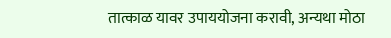तात्काळ यावर उपाययोजना करावी, अन्यथा मोठा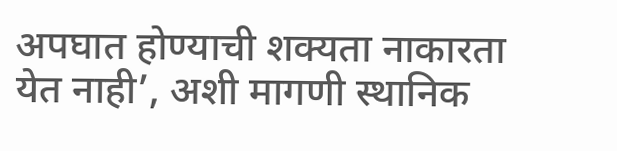अपघात होण्याची शक्यता नाकारता येत नाही’, अशी मागणी स्थानिक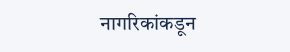नागरिकांकडून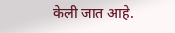केली जात आहे.